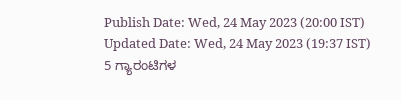Publish Date: Wed, 24 May 2023 (20:00 IST)
Updated Date: Wed, 24 May 2023 (19:37 IST)
5 ಗ್ಯಾರಂಟಿಗಳ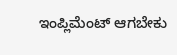ಇಂಪ್ಲಿಮೆಂಟ್ ಆಗಬೇಕು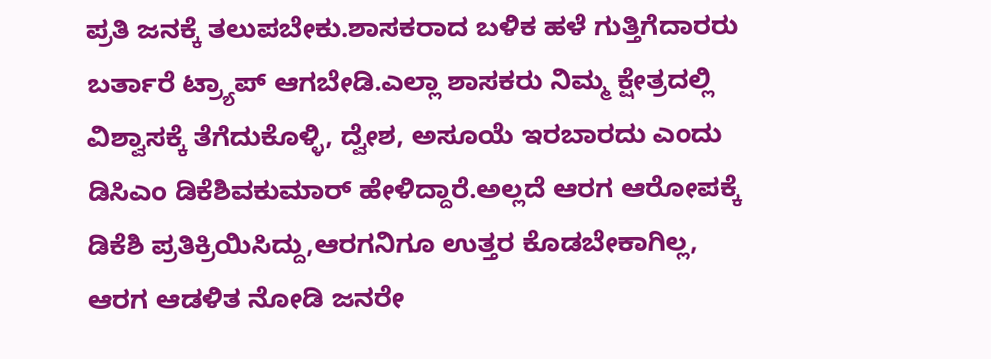ಪ್ರತಿ ಜನಕ್ಕೆ ತಲುಪಬೇಕು.ಶಾಸಕರಾದ ಬಳಿಕ ಹಳೆ ಗುತ್ತಿಗೆದಾರರು ಬರ್ತಾರೆ ಟ್ರ್ಯಾಪ್ ಆಗಬೇಡಿ.ಎಲ್ಲಾ ಶಾಸಕರು ನಿಮ್ಮ ಕ್ಷೇತ್ರದಲ್ಲಿ ವಿಶ್ವಾಸಕ್ಕೆ ತೆಗೆದುಕೊಳ್ಳಿ, ದ್ವೇಶ, ಅಸೂಯೆ ಇರಬಾರದು ಎಂದು ಡಿಸಿಎಂ ಡಿಕೆಶಿವಕುಮಾರ್ ಹೇಳಿದ್ದಾರೆ.ಅಲ್ಲದೆ ಆರಗ ಆರೋಪಕ್ಕೆ ಡಿಕೆಶಿ ಪ್ರತಿಕ್ರಿಯಿಸಿದ್ದು,ಆರಗನಿಗೂ ಉತ್ತರ ಕೊಡಬೇಕಾಗಿಲ್ಲ, ಆರಗ ಆಡಳಿತ ನೋಡಿ ಜನರೇ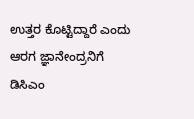ಉತ್ತರ ಕೊಟ್ಟಿದ್ದಾರೆ ಎಂದು ಆರಗ ಜ್ಞಾನೇಂದ್ರನಿಗೆ ಡಿಸಿಎಂ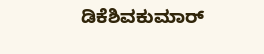ಡಿಕೆಶಿವಕುಮಾರ್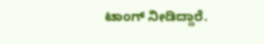ಟಾಂಗ್ ನೀಡಿದ್ದಾರೆ.